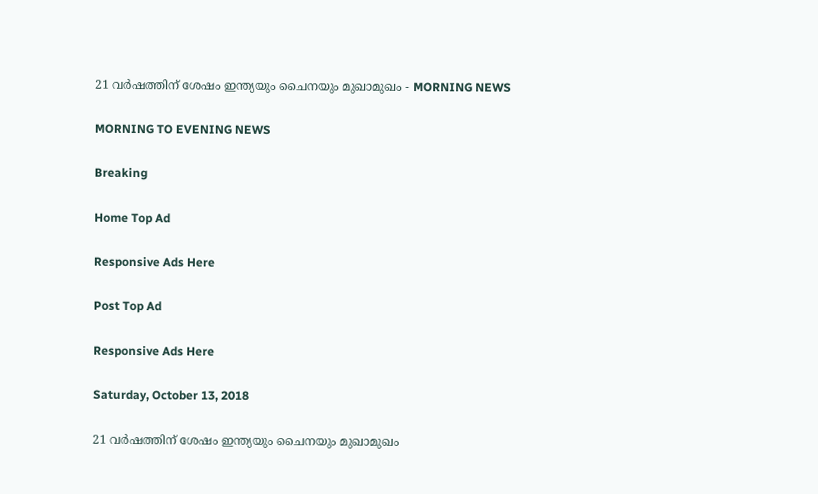21 വര്‍ഷത്തിന് ശേഷം ഇന്ത്യയും ചൈനയും മുഖാമുഖം - MORNING NEWS

MORNING TO EVENING NEWS

Breaking

Home Top Ad

Responsive Ads Here

Post Top Ad

Responsive Ads Here

Saturday, October 13, 2018

21 വര്‍ഷത്തിന് ശേഷം ഇന്ത്യയും ചൈനയും മുഖാമുഖം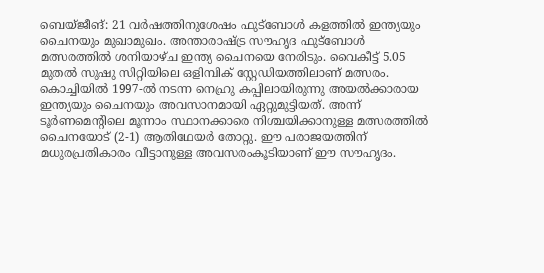ബെയ്ജീങ്: 21 വർഷത്തിനുശേഷം ഫുട്ബോൾ കളത്തിൽ ഇന്ത്യയും ചൈനയും മുഖാമുഖം. അന്താരാഷ്ട്ര സൗഹൃദ ഫുട്ബോൾ മത്സരത്തിൽ ശനിയാഴ്ച ഇന്ത്യ ചൈനയെ നേരിടും. വൈകീട്ട് 5.05 മുതൽ സുഷു സിറ്റിയിലെ ഒളിമ്പിക് സ്റ്റേഡിയത്തിലാണ് മത്സരം. കൊച്ചിയിൽ 1997-ൽ നടന്ന നെഹ്രു കപ്പിലായിരുന്നു അയൽക്കാരായ ഇന്ത്യയും ചൈനയും അവസാനമായി ഏറ്റുമുട്ടിയത്. അന്ന് ടൂർണമെന്റിലെ മൂന്നാം സ്ഥാനക്കാരെ നിശ്ചയിക്കാനുള്ള മത്സരത്തിൽ ചൈനയോട് (2-1) ആതിഥേയർ തോറ്റു. ഈ പരാജയത്തിന് മധുരപ്രതികാരം വീട്ടാനുള്ള അവസരംകൂടിയാണ് ഈ സൗഹൃദം.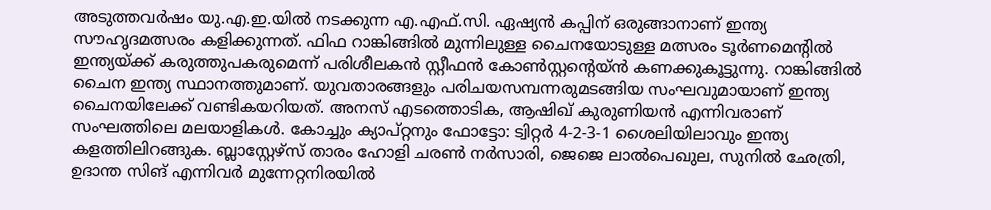അടുത്തവർഷം യു.എ.ഇ.യിൽ നടക്കുന്ന എ.എഫ്.സി. ഏഷ്യൻ കപ്പിന് ഒരുങ്ങാനാണ് ഇന്ത്യ സൗഹൃദമത്സരം കളിക്കുന്നത്. ഫിഫ റാങ്കിങ്ങിൽ മുന്നിലുള്ള ചൈനയോടുള്ള മത്സരം ടൂർണമെന്റിൽ ഇന്ത്യയ്ക്ക് കരുത്തുപകരുമെന്ന് പരിശീലകൻ സ്റ്റീഫൻ കോൺസ്റ്റന്റെയ്ൻ കണക്കുകൂട്ടുന്നു. റാങ്കിങ്ങിൽ ചൈന ഇന്ത്യ സ്ഥാനത്തുമാണ്. യുവതാരങ്ങളും പരിചയസമ്പന്നരുമടങ്ങിയ സംഘവുമായാണ് ഇന്ത്യ ചൈനയിലേക്ക് വണ്ടികയറിയത്. അനസ് എടത്തൊടിക, ആഷിഖ് കുരുണിയൻ എന്നിവരാണ് സംഘത്തിലെ മലയാളികൾ. കോച്ചും ക്യാപ്റ്റനും ഫോട്ടോ: ട്വിറ്റർ 4-2-3-1 ശൈലിയിലാവും ഇന്ത്യ കളത്തിലിറങ്ങുക. ബ്ലാസ്റ്റേഴ്സ് താരം ഹോളി ചരൺ നർസാരി, ജെജെ ലാൽപെഖുല, സുനിൽ ഛേത്രി, ഉദാന്ത സിങ് എന്നിവർ മുന്നേറ്റനിരയിൽ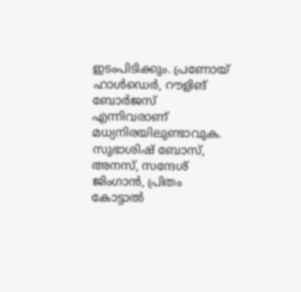ഇടംപിടിക്കും. പ്രണോയ് ഹാൾഡെർ, റൗളിങ് ബോർജസ് എന്നിവരാണ് മധ്യനിരയിലുണ്ടാവുക. സുഭാശിഷ് ബോസ്, അനസ്, സന്ദേശ് ജിംഗാൻ, പ്രിതം കോട്ടാൽ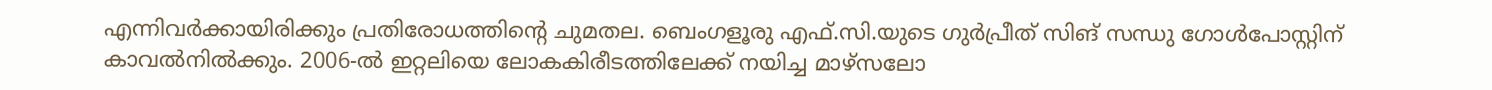എന്നിവർക്കായിരിക്കും പ്രതിരോധത്തിന്റെ ചുമതല. ബെംഗളൂരു എഫ്.സി.യുടെ ഗുർപ്രീത് സിങ് സന്ധു ഗോൾപോസ്റ്റിന് കാവൽനിൽക്കും. 2006-ൽ ഇറ്റലിയെ ലോകകിരീടത്തിലേക്ക് നയിച്ച മാഴ്സലോ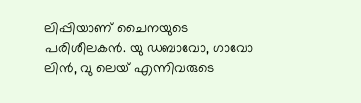ലിപ്പിയാണ് ചൈനയുടെ പരിശീലകൻ. യു ഡബാവോ, ഗാവോ ലിൻ, വു ലെയ് എന്നിവരുടെ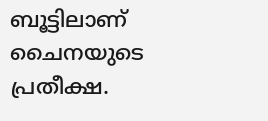ബൂട്ടിലാണ് ചൈനയുടെ പ്രതീക്ഷ.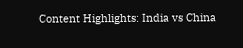Content Highlights: India vs China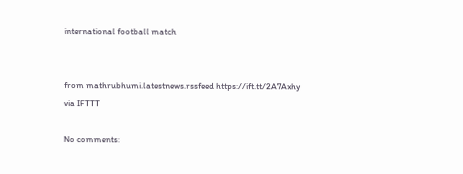international football match


from mathrubhumi.latestnews.rssfeed https://ift.tt/2A7Axhy
via IFTTT

No comments: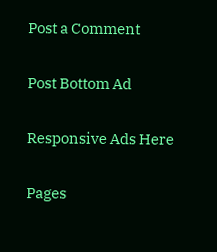Post a Comment

Post Bottom Ad

Responsive Ads Here

Pages